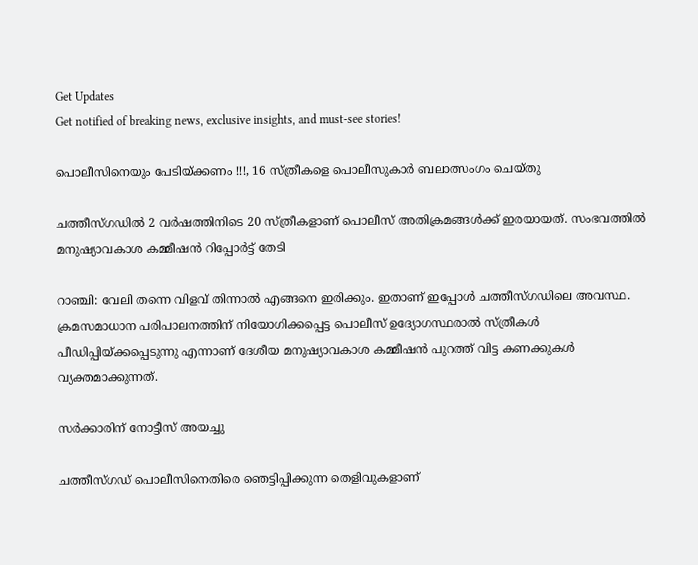Get Updates
Get notified of breaking news, exclusive insights, and must-see stories!

പൊലീസിനെയും പേടിയ്ക്കണം !!!, 16 സ്ത്രീകളെ പൊലീസുകാര്‍ ബലാത്സംഗം ചെയ്തു

ചത്തീസ്ഗഡില്‍ 2 വര്‍ഷത്തിനിടെ 20 സ്ത്രീകളാണ് പൊലീസ് അതിക്രമങ്ങള്‍ക്ക് ഇരയായത്. സംഭവത്തില്‍ മനുഷ്യാവകാശ കമ്മീഷന്‍ റിപ്പോര്‍ട്ട് തേടി

റാഞ്ചി: വേലി തന്നെ വിളവ് തിന്നാല്‍ എങ്ങനെ ഇരിക്കും. ഇതാണ് ഇപ്പോള്‍ ചത്തീസ്ഗഡിലെ അവസ്ഥ. ക്രമസമാധാന പരിപാലനത്തിന് നിയോഗിക്കപ്പെട്ട പൊലീസ് ഉദ്യോഗസ്ഥരാല്‍ സ്ത്രീകള്‍ പീഡിപ്പിയ്ക്കപ്പെടുന്നു എന്നാണ് ദേശീയ മനുഷ്യാവകാശ കമ്മീഷന്‍ പുറത്ത് വിട്ട കണക്കുകള്‍ വ്യക്തമാക്കുന്നത്.

സര്‍ക്കാരിന് നോട്ടീസ് അയച്ചു

ചത്തീസ്ഗഡ് പൊലീസിനെതിരെ ഞെട്ടിപ്പിക്കുന്ന തെളിവുകളാണ്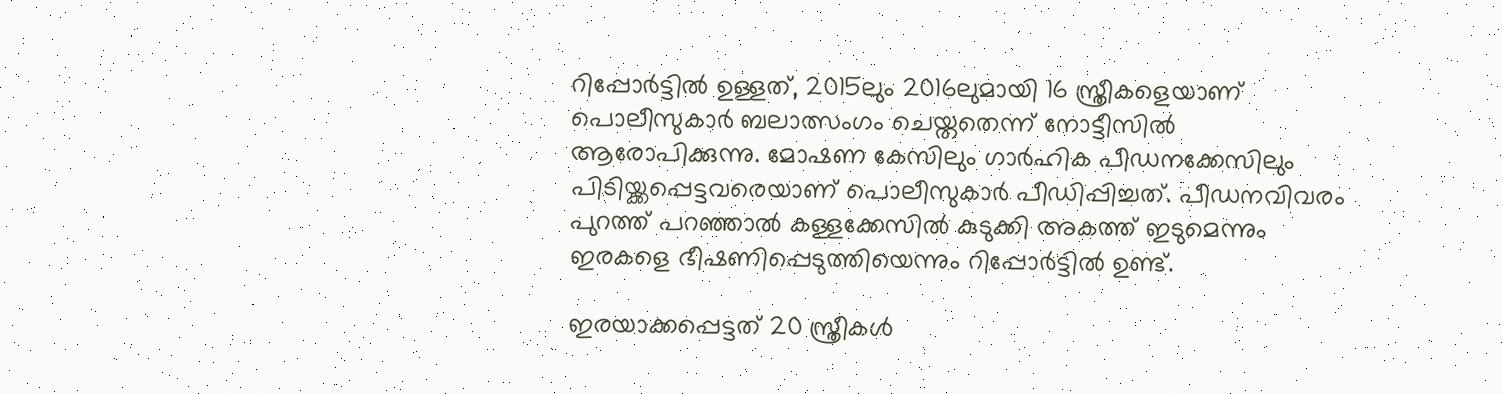റിപ്പോര്‍ട്ടില്‍ ഉള്ളത്, 2015ലും 2016ലുമായി 16 സ്ത്രീകളെയാണ് പൊലീസുകാര്‍ ബലാത്സംഗം ചെയ്തതെന്ന് നോട്ടീസില്‍ ആരോപിക്കുന്നു. മോഷണ കേസിലും ഗാര്‍ഹിക പീഡനക്കേസിലും പിടിയ്ക്കപ്പെട്ടവരെയാണ് പൊലീസുകാര്‍ പീഡിപ്പിച്ചത്. പീഡനവിവരം പുറത്ത് പറഞ്ഞാല്‍ കള്ളക്കേസില്‍ കുടുക്കി അകത്ത് ഇടുമെന്നും ഇരകളെ ഭീഷണിപ്പെടുത്തിയെന്നും റിപ്പോര്‍ട്ടില്‍ ഉണ്ട്.

ഇരയാക്കപ്പെട്ടത് 20 സ്ത്രീകള്‍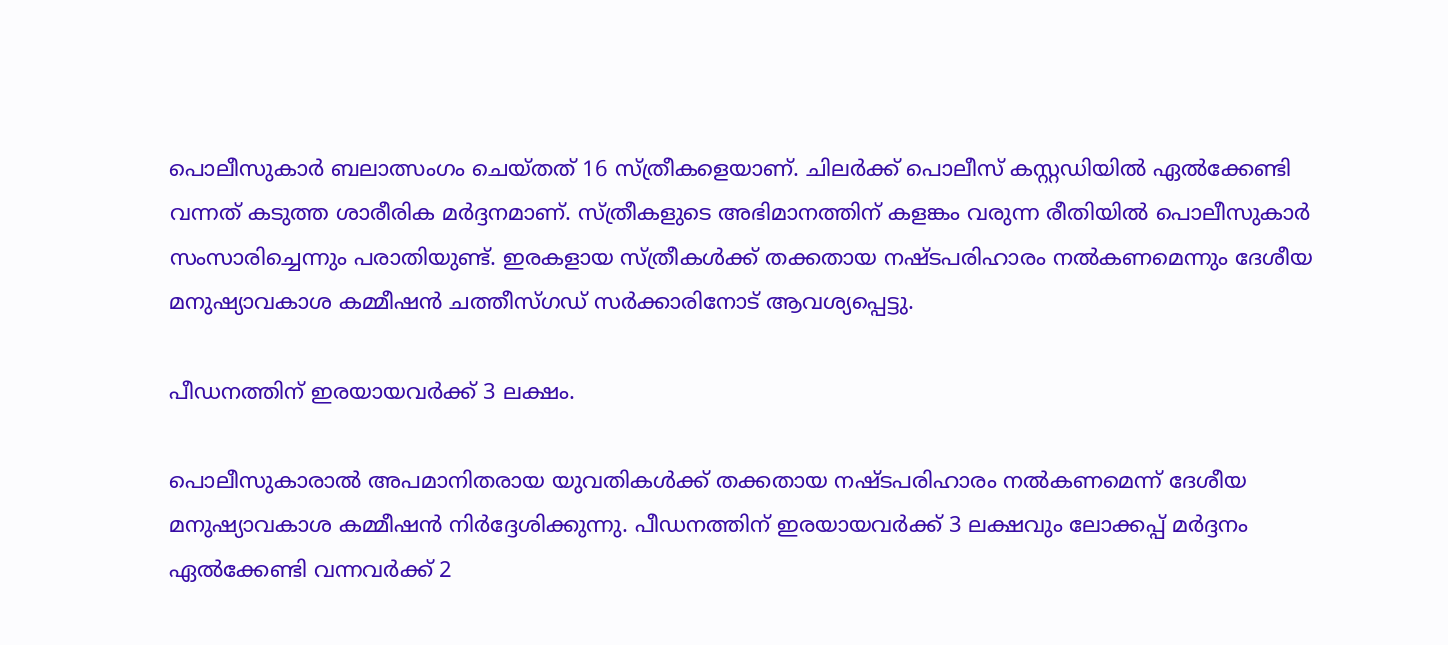പൊലീസുകാര്‍ ബലാത്സംഗം ചെയ്തത് 16 സ്ത്രീകളെയാണ്. ചിലര്‍ക്ക് പൊലീസ് കസ്റ്റഡിയില്‍ ഏല്‍ക്കേണ്ടി വന്നത് കടുത്ത ശാരീരിക മര്‍ദ്ദനമാണ്. സ്ത്രീകളുടെ അഭിമാനത്തിന് കളങ്കം വരുന്ന രീതിയില്‍ പൊലീസുകാര്‍ സംസാരിച്ചെന്നും പരാതിയുണ്ട്. ഇരകളായ സ്ത്രീകള്‍ക്ക് തക്കതായ നഷ്ടപരിഹാരം നല്‍കണമെന്നും ദേശീയ മനുഷ്യാവകാശ കമ്മീഷന്‍ ചത്തീസ്ഗഡ് സര്‍ക്കാരിനോട് ആവശ്യപ്പെട്ടു.

പീഡനത്തിന് ഇരയായവര്‍ക്ക് 3 ലക്ഷം.

പൊലീസുകാരാല്‍ അപമാനിതരായ യുവതികള്‍ക്ക് തക്കതായ നഷ്ടപരിഹാരം നല്‍കണമെന്ന് ദേശീയ മനുഷ്യാവകാശ കമ്മീഷന്‍ നിര്‍ദ്ദേശിക്കുന്നു. പീഡനത്തിന് ഇരയായവര്‍ക്ക് 3 ലക്ഷവും ലോക്കപ്പ് മര്‍ദ്ദനം ഏല്‍ക്കേണ്ടി വന്നവര്‍ക്ക് 2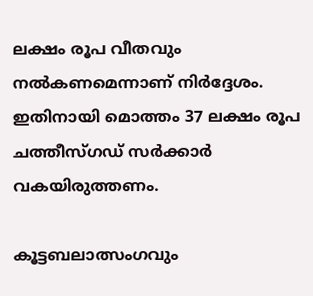ലക്ഷം രൂപ വീതവും നല്‍കണമെന്നാണ് നിര്‍ദ്ദേശം. ഇതിനായി മൊത്തം 37 ലക്ഷം രൂപ ചത്തീസ്ഗഡ് സർക്കാർ വകയിരുത്തണം.

കൂട്ടബലാത്സംഗവും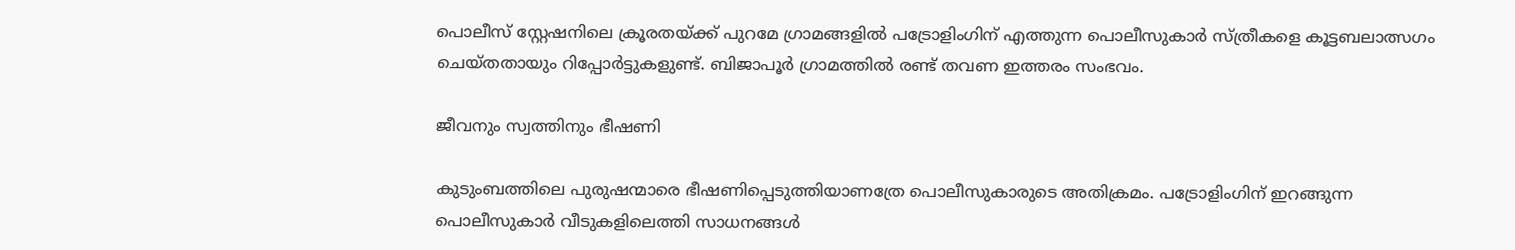പൊലീസ് സ്റ്റേഷനിലെ ക്രൂരതയ്ക്ക് പുറമേ ഗ്രാമങ്ങളില്‍ പട്രോളിംഗിന് എത്തുന്ന പൊലീസുകാര്‍ സ്ത്രീകളെ കൂട്ടബലാത്സഗം ചെയ്തതായും റിപ്പോര്‍ട്ടുകളുണ്ട്. ബിജാപൂര്‍ ഗ്രാമത്തില്‍ രണ്ട് തവണ ഇത്തരം സംഭവം.

ജീവനും സ്വത്തിനും ഭീഷണി

കുടുംബത്തിലെ പുരുഷന്മാരെ ഭീഷണിപ്പെടുത്തിയാണത്രേ പൊലീസുകാരുടെ അതിക്രമം. പട്രോളിംഗിന് ഇറങ്ങുന്ന പൊലീസുകാര്‍ വീടുകളിലെത്തി സാധനങ്ങള്‍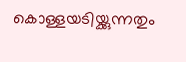കൊള്ളയടിയ്ക്കുന്നതും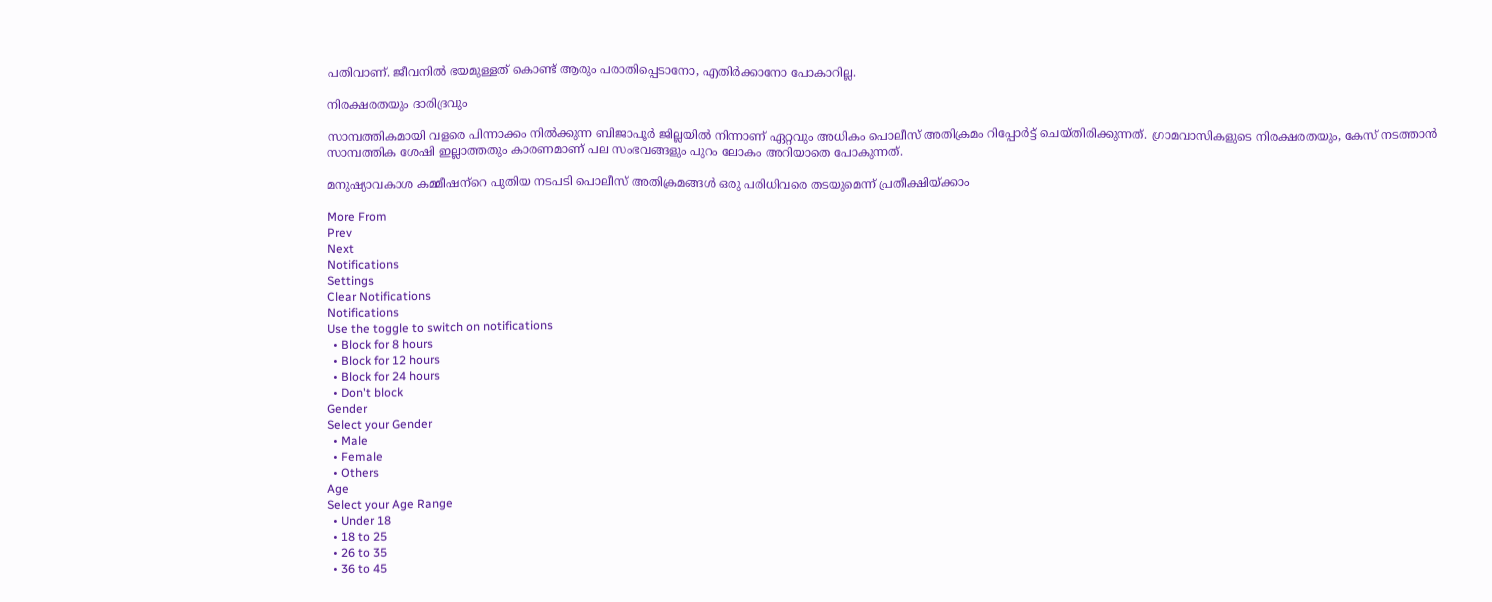പതിവാണ്. ജീവനില്‍ ഭയമുള്ളത് കൊണ്ട് ആരും പരാതിപ്പെടാനോ, എതിര്‍ക്കാനോ പോകാറില്ല.

നിരക്ഷരതയും ദാരിദ്രവും

സാമ്പത്തികമായി വളരെ പിന്നാക്കം നില്‍ക്കുന്ന ബിജാപൂര്‍ ജില്ലയില്‍ നിന്നാണ് ഏറ്റവും അധികം പൊലീസ് അതിക്രമം റിപ്പോര്‍ട്ട് ചെയ്തിരിക്കുന്നത്. ഗ്രാമവാസികളുടെ നിരക്ഷരതയും, കേസ് നടത്താന്‍ സാമ്പത്തിക ശേഷി ഇല്ലാത്തതും കാരണമാണ് പല സംഭവങ്ങളും പുറം ലോകം അറിയാതെ പോകുന്നത്.

മനുഷ്യാവകാശ കമ്മീഷന്‌റെ പുതിയ നടപടി പൊലീസ് അതിക്രമങ്ങള്‍ ഒരു പരിധിവരെ തടയുമെന്ന് പ്രതീക്ഷിയ്ക്കാം

More From
Prev
Next
Notifications
Settings
Clear Notifications
Notifications
Use the toggle to switch on notifications
  • Block for 8 hours
  • Block for 12 hours
  • Block for 24 hours
  • Don't block
Gender
Select your Gender
  • Male
  • Female
  • Others
Age
Select your Age Range
  • Under 18
  • 18 to 25
  • 26 to 35
  • 36 to 45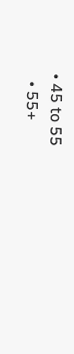• 45 to 55
  • 55+